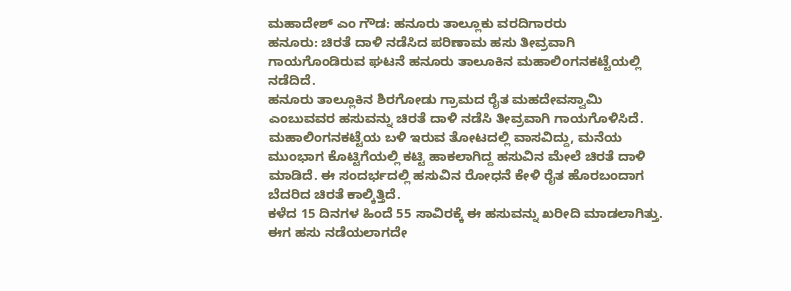ಮಹಾದೇಶ್ ಎಂ ಗೌಡ: ಹನೂರು ತಾಲ್ಲೂಕು ವರದಿಗಾರರು
ಹನೂರು: ಚಿರತೆ ದಾಳಿ ನಡೆಸಿದ ಪರಿಣಾಮ ಹಸು ತೀವ್ರವಾಗಿ ಗಾಯಗೊಂಡಿರುವ ಘಟನೆ ಹನೂರು ತಾಲೂಕಿನ ಮಹಾಲಿಂಗನಕಟ್ಟೆಯಲ್ಲಿ ನಡೆದಿದೆ.
ಹನೂರು ತಾಲ್ಲೂಕಿನ ಶಿರಗೋಡು ಗ್ರಾಮದ ರೈತ ಮಹದೇವಸ್ವಾಮಿ ಎಂಬುವವರ ಹಸುವನ್ನು ಚಿರತೆ ದಾಳಿ ನಡೆಸಿ ತೀವ್ರವಾಗಿ ಗಾಯಗೊಳಿಸಿದೆ.
ಮಹಾಲಿಂಗನಕಟ್ಟೆಯ ಬಳಿ ಇರುವ ತೋಟದಲ್ಲಿ ವಾಸವಿದ್ದು, ಮನೆಯ ಮುಂಭಾಗ ಕೊಟ್ಟಿಗೆಯಲ್ಲಿ ಕಟ್ಟಿ ಹಾಕಲಾಗಿದ್ದ ಹಸುವಿನ ಮೇಲೆ ಚಿರತೆ ದಾಳಿ ಮಾಡಿದೆ. ಈ ಸಂದರ್ಭದಲ್ಲಿ ಹಸುವಿನ ರೋಧನೆ ಕೇಳಿ ರೈತ ಹೊರಬಂದಾಗ ಬೆದರಿದ ಚಿರತೆ ಕಾಲ್ಕಿತ್ತಿದೆ.
ಕಳೆದ 15 ದಿನಗಳ ಹಿಂದೆ 55 ಸಾವಿರಕ್ಕೆ ಈ ಹಸುವನ್ನು ಖರೀದಿ ಮಾಡಲಾಗಿತ್ತು. ಈಗ ಹಸು ನಡೆಯಲಾಗದೇ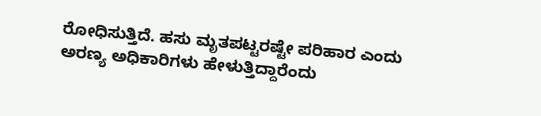ರೋಧಿಸುತ್ತಿದೆ. ಹಸು ಮೃತಪಟ್ಟರಷ್ಟೇ ಪರಿಹಾರ ಎಂದು
ಅರಣ್ಯ ಅಧಿಕಾರಿಗಳು ಹೇಳುತ್ತಿದ್ದಾರೆಂದು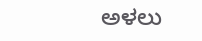ಅಳಲು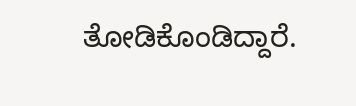ತೋಡಿಕೊಂಡಿದ್ದಾರೆ.